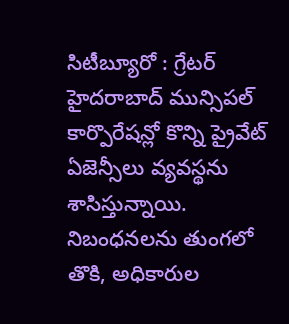సిటీబ్యూరో : గ్రేటర్ హైదరాబాద్ మున్సిపల్ కార్పొరేషన్లో కొన్ని ప్రైవేట్ ఏజెన్సీలు వ్యవస్థను శాసిస్తున్నాయి. నిబంధనలను తుంగలో తొకి, అధికారుల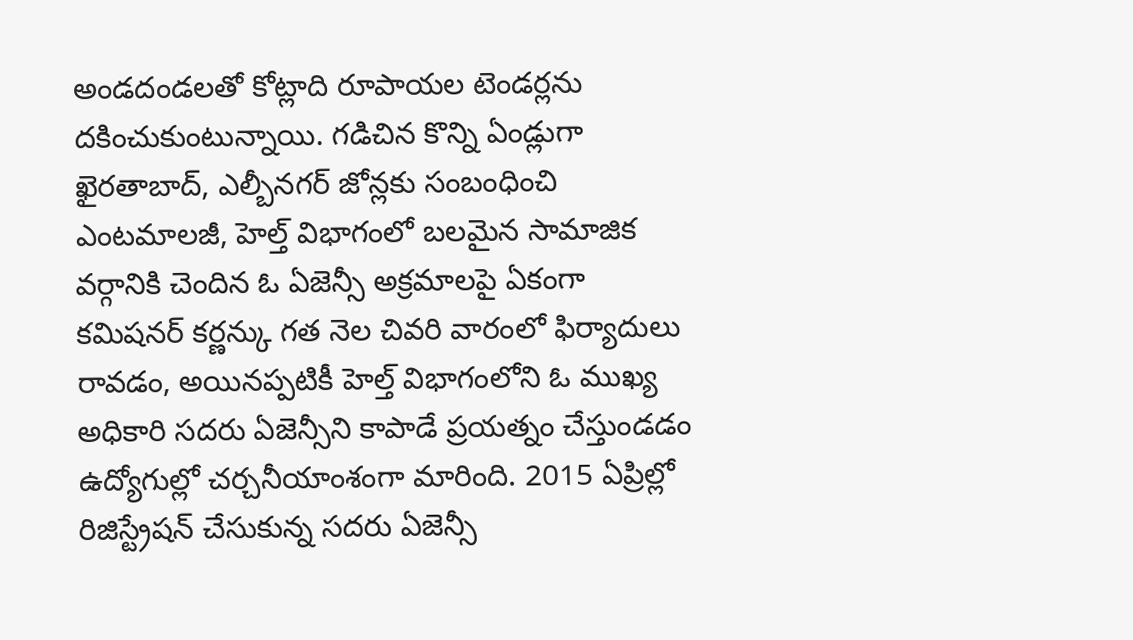అండదండలతో కోట్లాది రూపాయల టెండర్లను దకించుకుంటున్నాయి. గడిచిన కొన్ని ఏండ్లుగా ఖైరతాబాద్, ఎల్బీనగర్ జోన్లకు సంబంధించి ఎంటమాలజీ, హెల్త్ విభాగంలో బలమైన సామాజిక వర్గానికి చెందిన ఓ ఏజెన్సీ అక్రమాలపై ఏకంగా కమిషనర్ కర్ణన్కు గత నెల చివరి వారంలో ఫిర్యాదులు రావడం, అయినప్పటికీ హెల్త్ విభాగంలోని ఓ ముఖ్య అధికారి సదరు ఏజెన్సీని కాపాడే ప్రయత్నం చేస్తుండడం ఉద్యోగుల్లో చర్చనీయాంశంగా మారింది. 2015 ఏప్రిల్లో రిజిస్ట్రేషన్ చేసుకున్న సదరు ఏజెన్సీ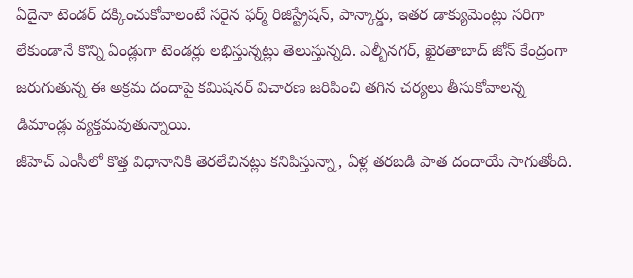ఏదైనా టెండర్ దక్కించుకోవాలంటే సరైన ఫర్మ్ రిజిస్ట్రేషన్, పాన్కార్డు, ఇతర డాక్యుమెంట్లు సరిగా లేకుండానే కొన్ని ఏండ్లుగా టెండర్లు లభిస్తున్నట్లు తెలుస్తున్నది. ఎల్బీనగర్, ఖైరతాబాద్ జోన్ కేంద్రంగా జరుగుతున్న ఈ అక్రమ దందాపై కమిషనర్ విచారణ జరిపించి తగిన చర్యలు తీసుకోవాలన్న డిమాండ్లు వ్యక్తమవుతున్నాయి.
జీహెచ్ ఎంసీలో కొత్త విధానానికి తెరలేచినట్లు కనిపిస్తున్నా, ఏళ్ల తరబడి పాత దందాయే సాగుతోంది.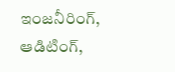ఇంజనీరింగ్, ఆడిటింగ్,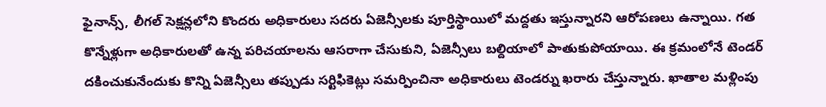ఫైనాన్స్, లీగల్ సెక్షన్లలోని కొందరు అధికారులు సదరు ఏజెన్సీలకు పూర్తిస్థాయిలో మద్దతు ఇస్తున్నారని ఆరోపణలు ఉన్నాయి. గత కొన్నేళ్లుగా అధికారులతో ఉన్న పరిచయాలను ఆసరాగా చేసుకుని, ఏజెన్సీలు బల్దియాలో పాతుకుపోయాయి. ఈ క్రమంలోనే టెండర్ దకించుకునేందుకు కొన్ని ఏజెన్సీలు తప్పుడు సర్టిఫికెట్లు సమర్పించినా అధికారులు టెండర్ను ఖరారు చేస్తున్నారు. ఖాతాల మళ్లింపు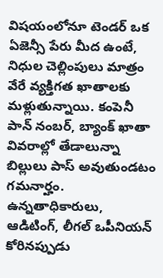విషయంలోనూ టెండర్ ఒక ఏజెన్సీ పేరు మీద ఉంటే, నిధుల చెల్లింపులు మాత్రం వేరే వ్యక్తిగత ఖాతాలకు మళ్లుతున్నాయి. కంపెనీ పాన్ నంబర్, బ్యాంక్ ఖాతా వివరాల్లో తేడాలున్నా బిల్లులు పాస్ అవుతుండటం గమనార్హం. ఉన్నతాధికారులు, ఆడిటింగ్, లీగల్ ఒపీనియన్ కోరినప్పుడు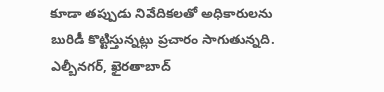కూడా తప్పుడు నివేదికలతో అధికారులను బురిడీ కొట్టిస్తున్నట్లు ప్రచారం సాగుతున్నది. ఎల్బీనగర్, ఖైరతాబాద్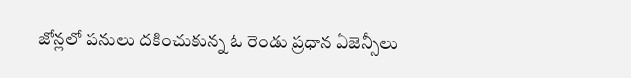జోన్లలో పనులు దకించుకున్న ఓ రెండు ప్రధాన ఏజెన్సీలు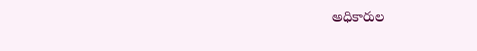అధికారుల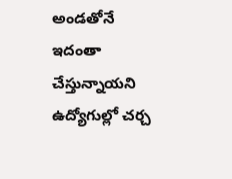అండతోనే ఇదంతా చేస్తున్నాయని ఉద్యోగుల్లో చర్చ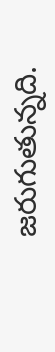జరుగుతున్నది.